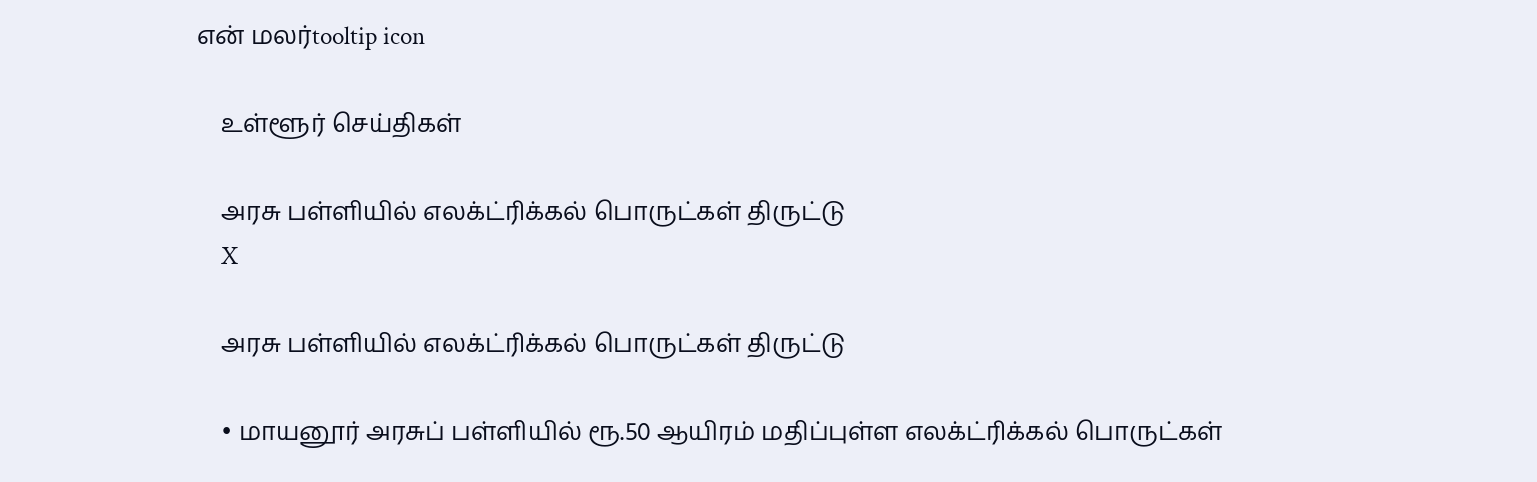என் மலர்tooltip icon

    உள்ளூர் செய்திகள்

    அரசு பள்ளியில் எலக்ட்ரிக்கல் பொருட்கள் திருட்டு
    X

    அரசு பள்ளியில் எலக்ட்ரிக்கல் பொருட்கள் திருட்டு

    • மாயனூர் அரசுப் பள்ளியில் ரூ.50 ஆயிரம் மதிப்புள்ள எலக்ட்ரிக்கல் பொருட்கள்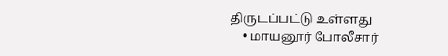திருடப்பட்டு உள்ளது
    • மாயனூர் போலீசார்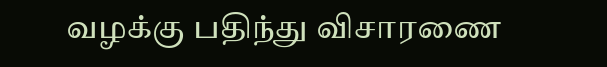வழக்கு பதிந்து விசாரணை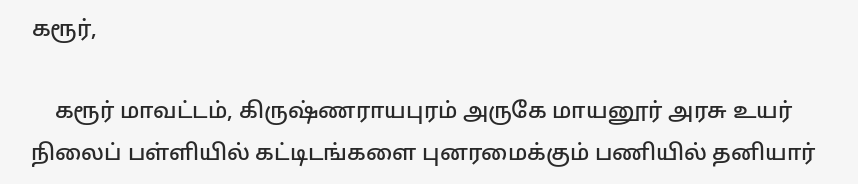கரூர்,

    கரூர் மாவட்டம், கிருஷ்ணராயபுரம் அருகே மாயனூர் அரசு உயர் நிலைப் பள்ளியில் கட்டிடங்களை புனரமைக்கும் பணியில் தனியார்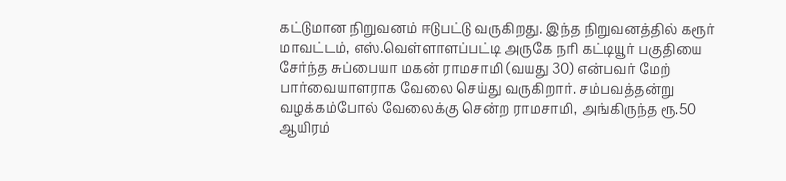கட்டுமான நிறுவனம் ஈடுபட்டு வருகிறது. இந்த நிறுவனத்தில் கரூர் மாவட்டம், எஸ்.வெள்ளாளப்பட்டி அருகே நரி கட்டியூர் பகுதியை சேர்ந்த சுப்பையா மகன் ராமசாமி (வயது 30) என்பவர் மேற் பார்வையாளராக வேலை செய்து வருகிறார். சம்பவத்தன்று வழக்கம்போல் வேலைக்கு சென்ற ராமசாமி, அங்கிருந்த ரூ.50 ஆயிரம்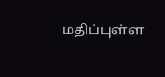மதிப்புள்ள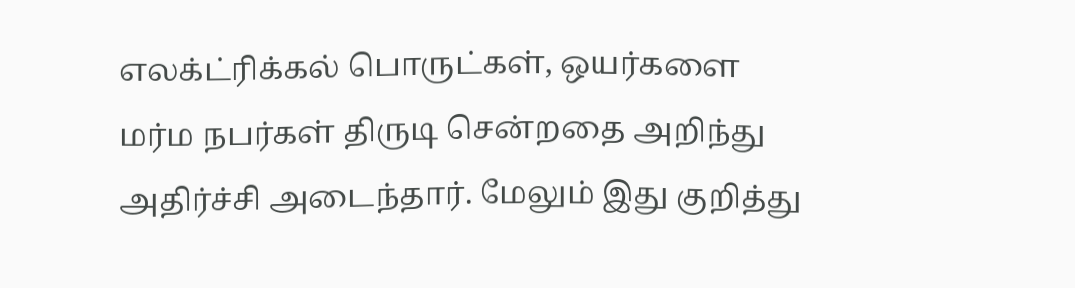எலக்ட்ரிக்கல் பொருட்கள், ஒயர்களை மர்ம நபர்கள் திருடி சென்றதை அறிந்து அதிர்ச்சி அடைந்தார். மேலும் இது குறித்து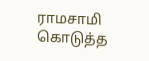ராமசாமி கொடுத்த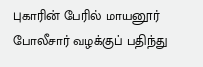புகாரின் பேரில் மாயனூர் போலீசார் வழக்குப் பதிந்து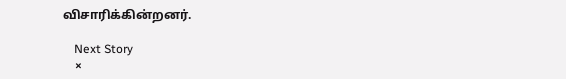விசாரிக்கின்றனர்.

    Next Story
    ×